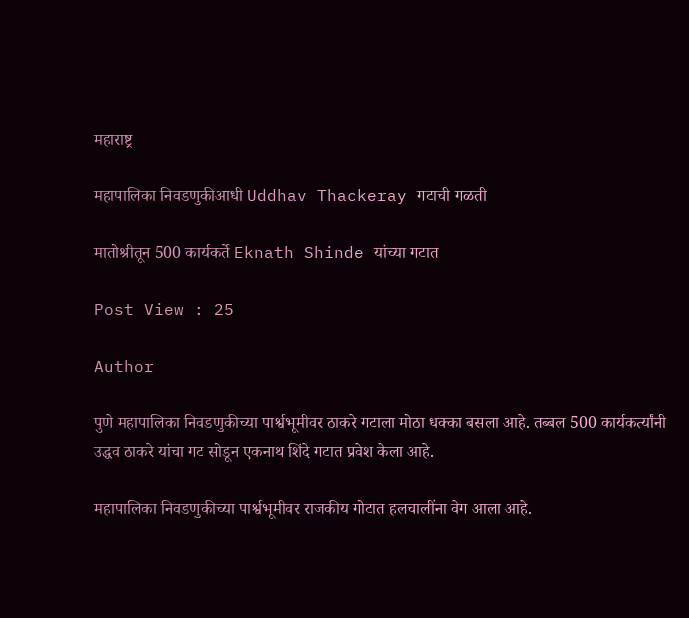महाराष्ट्र

महापालिका निवडणुकीआधी Uddhav Thackeray गटाची गळती

मातोश्रीतून 500 कार्यकर्ते Eknath Shinde यांच्या गटात

Post View : 25

Author

पुणे महापालिका निवडणुकीच्या पार्श्वभूमीवर ठाकरे गटाला मोठा धक्का बसला आहे. तब्बल 500 कार्यकर्त्यांनी उद्धव ठाकरे यांचा गट सोडून एकनाथ शिंदे गटात प्रवेश केला आहे.

महापालिका निवडणुकीच्या पार्श्वभूमीवर राजकीय गोटात हलचालींना वेग आला आहे.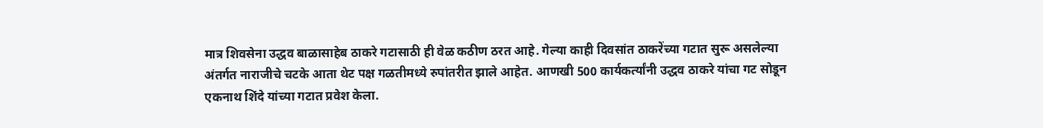मात्र शिवसेना उद्धव बाळासाहेब ठाकरे गटासाठी ही वेळ कठीण ठरत आहे. गेल्या काही दिवसांत ठाकरेंच्या गटात सुरू असलेल्या अंतर्गत नाराजीचे चटके आता थेट पक्ष गळतीमध्ये रुपांतरीत झाले आहेत. आणखी 500 कार्यकर्त्यांनी उद्धव ठाकरे यांचा गट सोडून एकनाथ शिंदे यांच्या गटात प्रवेश केला.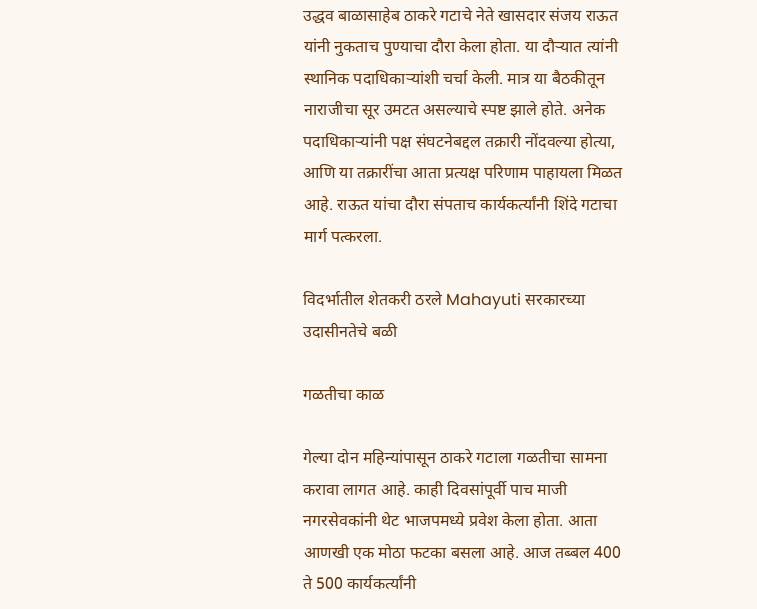उद्धव बाळासाहेब ठाकरे गटाचे नेते खासदार संजय राऊत यांनी नुकताच पुण्याचा दौरा केला होता. या दौऱ्यात त्यांनी स्थानिक पदाधिकाऱ्यांशी चर्चा केली. मात्र या बैठकीतून नाराजीचा सूर उमटत असल्याचे स्पष्ट झाले होते. अनेक पदाधिकाऱ्यांनी पक्ष संघटनेबद्दल तक्रारी नोंदवल्या होत्या, आणि या तक्रारींचा आता प्रत्यक्ष परिणाम पाहायला मिळत आहे. राऊत यांचा दौरा संपताच कार्यकर्त्यांनी शिंदे गटाचा मार्ग पत्करला.

विदर्भातील शेतकरी ठरले Mahayuti सरकारच्या उदासीनतेचे बळी

गळतीचा काळ

गेल्या दोन महिन्यांपासून ठाकरे गटाला गळतीचा सामना करावा लागत आहे. काही दिवसांपूर्वी पाच माजी नगरसेवकांनी थेट भाजपमध्ये प्रवेश केला होता. आता आणखी एक मोठा फटका बसला आहे. आज तब्बल 400 ते 500 कार्यकर्त्यांनी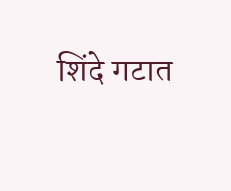शिंदे गटात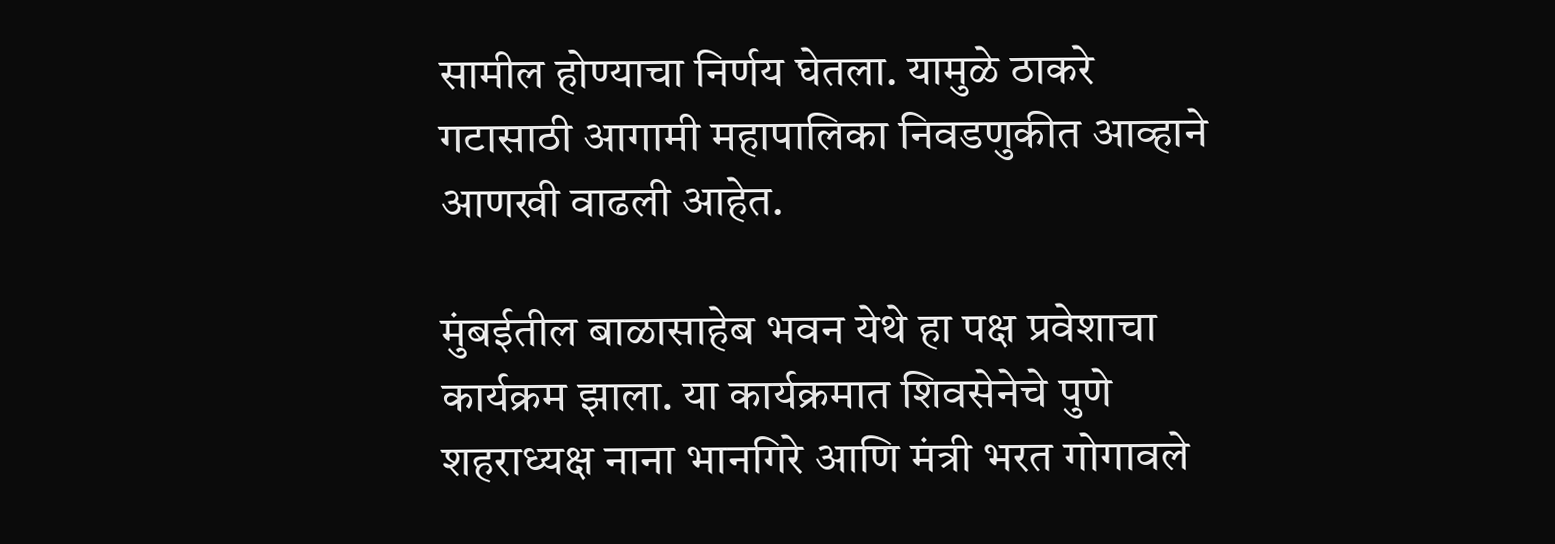सामील होण्याचा निर्णय घेतला. यामुळे ठाकरे गटासाठी आगामी महापालिका निवडणुकीत आव्हाने आणखी वाढली आहेत.

मुंबईतील बाळासाहेब भवन येथे हा पक्ष प्रवेशाचा कार्यक्रम झाला. या कार्यक्रमात शिवसेनेचे पुणे शहराध्यक्ष नाना भानगिरे आणि मंत्री भरत गोगावले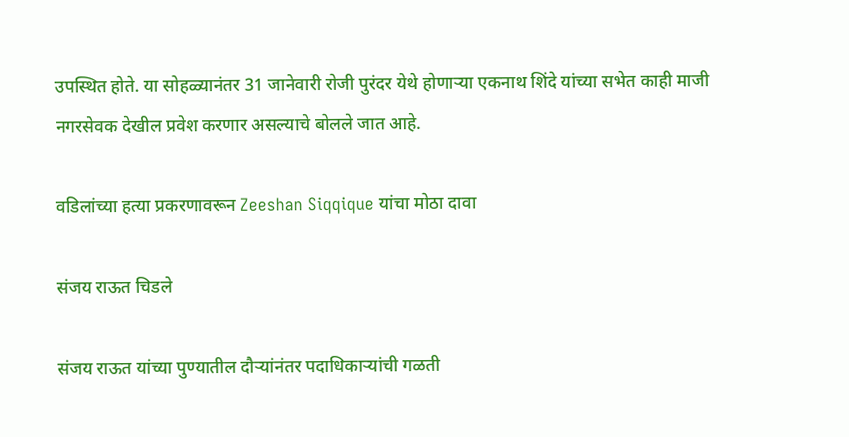उपस्थित होते. या सोहळ्यानंतर 31 जानेवारी रोजी पुरंदर येथे होणाऱ्या एकनाथ शिंदे यांच्या सभेत काही माजी नगरसेवक देखील प्रवेश करणार असल्याचे बोलले जात आहे.

वडिलांच्या हत्या प्रकरणावरून Zeeshan Siqqique यांचा मोठा दावा

संजय राऊत चिडले

संजय राऊत यांच्या पुण्यातील दौऱ्यांनंतर पदाधिकाऱ्यांची गळती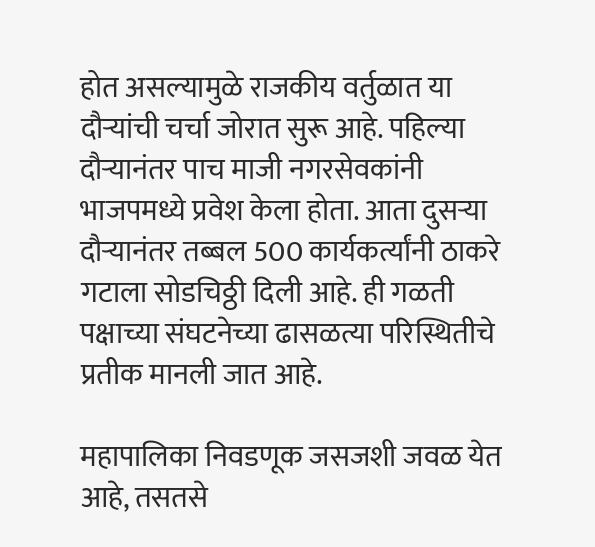होत असल्यामुळे राजकीय वर्तुळात या दौऱ्यांची चर्चा जोरात सुरू आहे. पहिल्या दौऱ्यानंतर पाच माजी नगरसेवकांनी भाजपमध्ये प्रवेश केला होता. आता दुसऱ्या दौऱ्यानंतर तब्बल 500 कार्यकर्त्यांनी ठाकरे गटाला सोडचिठ्ठी दिली आहे. ही गळती पक्षाच्या संघटनेच्या ढासळत्या परिस्थितीचे प्रतीक मानली जात आहे.

महापालिका निवडणूक जसजशी जवळ येत आहे, तसतसे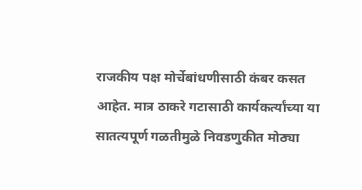राजकीय पक्ष मोर्चेबांधणीसाठी कंबर कसत आहेत. मात्र ठाकरे गटासाठी कार्यकर्त्यांच्या या सातत्यपूर्ण गळतीमुळे निवडणुकीत मोठ्या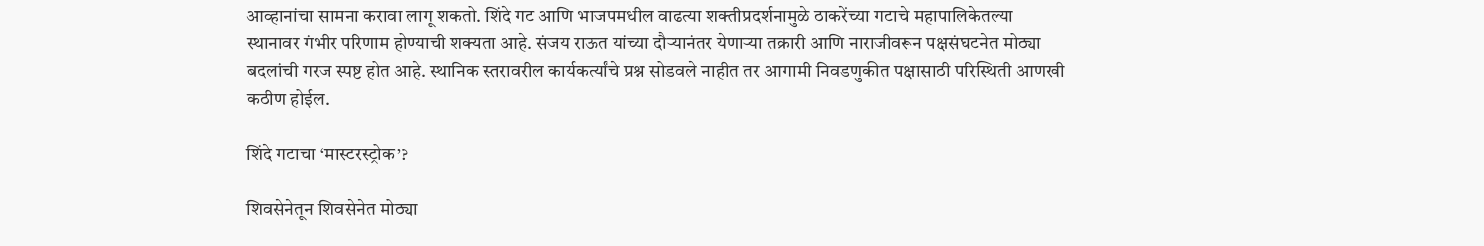आव्हानांचा सामना करावा लागू शकतो. शिंदे गट आणि भाजपमधील वाढत्या शक्तीप्रदर्शनामुळे ठाकरेंच्या गटाचे महापालिकेतल्या स्थानावर गंभीर परिणाम होण्याची शक्यता आहे. संजय राऊत यांच्या दौऱ्यानंतर येणाऱ्या तक्रारी आणि नाराजीवरून पक्षसंघटनेत मोठ्या बदलांची गरज स्पष्ट होत आहे. स्थानिक स्तरावरील कार्यकर्त्यांचे प्रश्न सोडवले नाहीत तर आगामी निवडणुकीत पक्षासाठी परिस्थिती आणखी कठीण होईल.

शिंदे गटाचा ‘मास्टरस्ट्रोक’?

शिवसेनेतून शिवसेनेत मोठ्या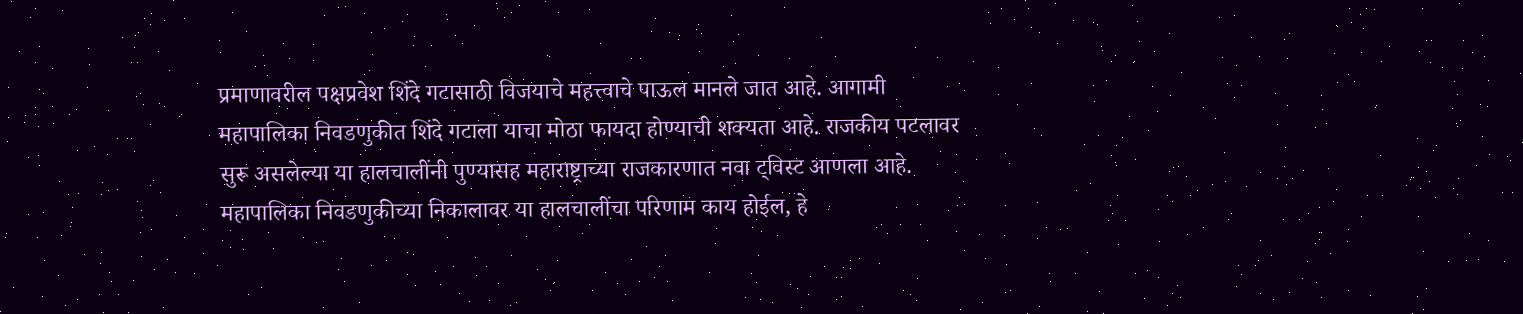प्रमाणावरील पक्षप्रवेश शिंदे गटासाठी विजयाचे महत्त्वाचे पाऊल मानले जात आहे. आगामी महापालिका निवडणुकीत शिंदे गटाला याचा मोठा फायदा होण्याची शक्यता आहे. राजकीय पटलावर सुरू असलेल्या या हालचालींनी पुण्यासह महाराष्ट्राच्या राजकारणात नवा ट्विस्ट आणला आहे. महापालिका निवडणुकीच्या निकालावर या हालचालींचा परिणाम काय होईल, हे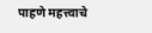पाहणे महत्त्वाचे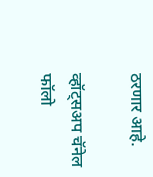ठरणार आहे.

व्हॉट्सअप चॅनेल फॉलो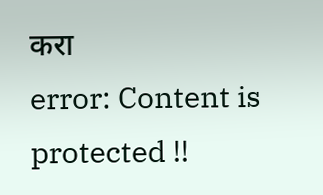करा
error: Content is protected !!